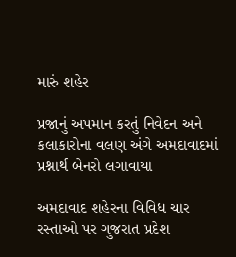મારું શહેર

પ્રજાનું અપમાન કરતું નિવેદન અને કલાકારોના વલણ અંગે અમદાવાદમાં પ્રશ્નાર્થ બેનરો લગાવાયા

અમદાવાદ શહેરના વિવિધ ચાર રસ્તાઓ પર ગુજરાત પ્રદેશ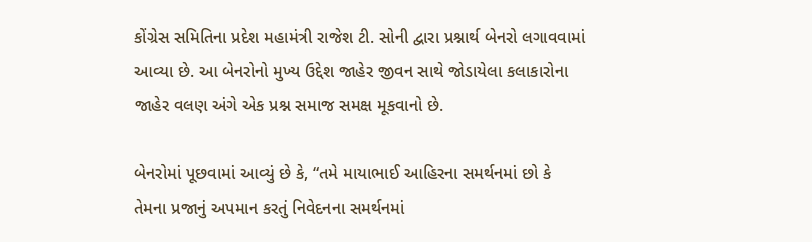કોંગ્રેસ સમિતિના પ્રદેશ મહામંત્રી રાજેશ ટી. સોની દ્વારા પ્રશ્નાર્થ બેનરો લગાવવામાં આવ્યા છે. આ બેનરોનો મુખ્ય ઉદ્દેશ જાહેર જીવન સાથે જોડાયેલા કલાકારોના જાહેર વલણ અંગે એક પ્રશ્ન સમાજ સમક્ષ મૂકવાનો છે.

બેનરોમાં પૂછવામાં આવ્યું છે કે, “તમે માયાભાઈ આહિરના સમર્થનમાં છો કે તેમના પ્રજાનું અપમાન કરતું નિવેદનના સમર્થનમાં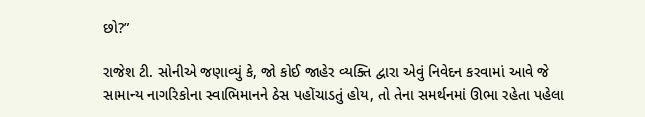છો?”

રાજેશ ટી. સોનીએ જણાવ્યું કે, જો કોઈ જાહેર વ્યક્તિ દ્વારા એવું નિવેદન કરવામાં આવે જે સામાન્ય નાગરિકોના સ્વાભિમાનને ઠેસ પહોંચાડતું હોય, તો તેના સમર્થનમાં ઊભા રહેતા પહેલા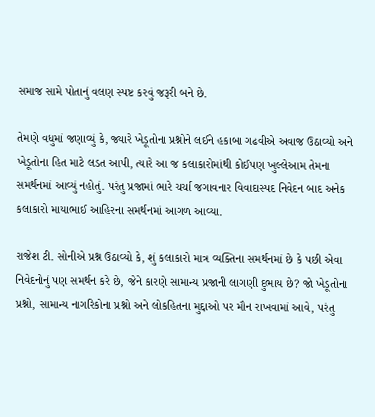સમાજ સામે પોતાનું વલણ સ્પષ્ટ કરવું જરૂરી બને છે.

તેમણે વધુમાં જણાવ્યું કે, જ્યારે ખેડૂતોના પ્રશ્નોને લઈને હકાબા ગઢવીએ અવાજ ઉઠાવ્યો અને ખેડૂતોના હિત માટે લડત આપી, ત્યારે આ જ કલાકારોમાંથી કોઈપણ ખુલ્લેઆમ તેમના સમર્થનમાં આવ્યું નહોતું. પરંતુ પ્રજામાં ભારે ચર્ચા જગાવનાર વિવાદાસ્પદ નિવેદન બાદ અનેક કલાકારો માયાભાઈ આહિરના સમર્થનમાં આગળ આવ્યા.

રાજેશ ટી. સોનીએ પ્રશ્ન ઉઠાવ્યો કે, શું કલાકારો માત્ર વ્યક્તિના સમર્થનમાં છે કે પછી એવા નિવેદનોનું પણ સમર્થન કરે છે, જેને કારણે સામાન્ય પ્રજાની લાગણી દુભાય છે? જો ખેડૂતોના પ્રશ્નો, સામાન્ય નાગરિકોના પ્રશ્નો અને લોકહિતના મુદ્દાઓ પર મૌન રાખવામાં આવે, પરંતુ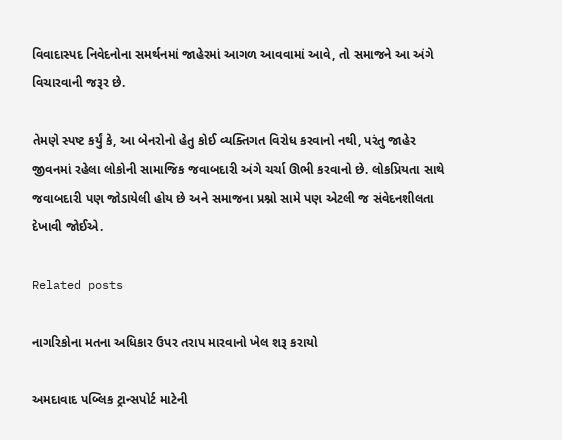વિવાદાસ્પદ નિવેદનોના સમર્થનમાં જાહેરમાં આગળ આવવામાં આવે, તો સમાજને આ અંગે વિચારવાની જરૂર છે.

તેમણે સ્પષ્ટ કર્યું કે, આ બેનરોનો હેતુ કોઈ વ્યક્તિગત વિરોધ કરવાનો નથી, પરંતુ જાહેર જીવનમાં રહેલા લોકોની સામાજિક જવાબદારી અંગે ચર્ચા ઊભી કરવાનો છે. લોકપ્રિયતા સાથે જવાબદારી પણ જોડાયેલી હોય છે અને સમાજના પ્રશ્નો સામે પણ એટલી જ સંવેદનશીલતા દેખાવી જોઈએ.

Related posts

નાગરિકોના મતના અધિકાર ઉપર તરાપ મારવાનો ખેલ શરૂ કરાયો

અમદાવાદ પબ્લિક ટ્રાન્સપોર્ટ માટેની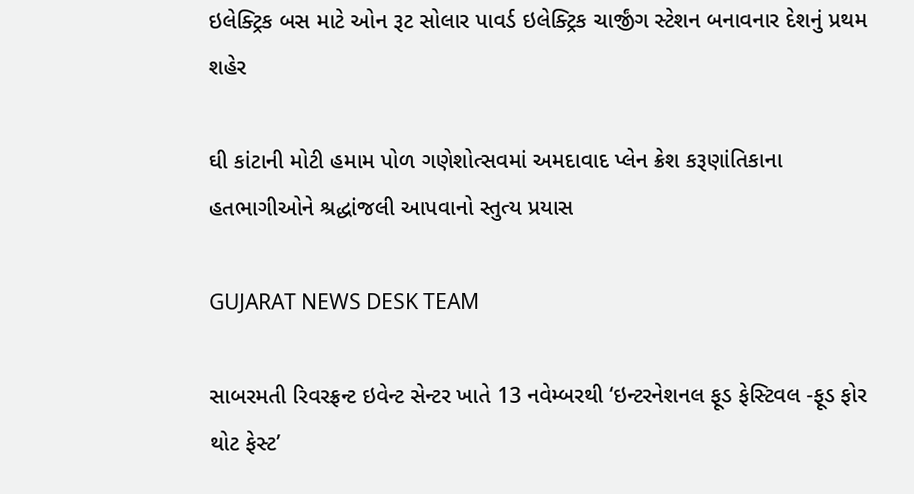ઇલેક્ટ્રિક બસ માટે ઓન રૂટ સોલાર પાવર્ડ ઇલેક્ટ્રિક ચાર્જીંગ સ્ટેશન બનાવનાર દેશનું પ્રથમ શહેર

ઘી કાંટાની મોટી હમામ પોળ ગણેશોત્સવમાં અમદાવાદ પ્લેન ક્રેશ કરૂણાંતિકાના હતભાગીઓને શ્રદ્ધાંજલી આપવાનો સ્તુત્ય પ્રયાસ

GUJARAT NEWS DESK TEAM

સાબરમતી રિવરફ્રન્ટ ઇવેન્ટ સેન્ટર ખાતે 13 નવેમ્બરથી ‘ઇન્ટરનેશનલ ફૂડ ફેસ્ટિવલ -ફૂડ ફોર થોટ ફેસ્ટ’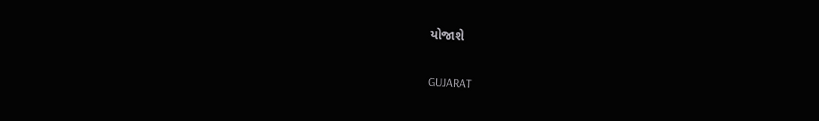યોજાશે

GUJARAT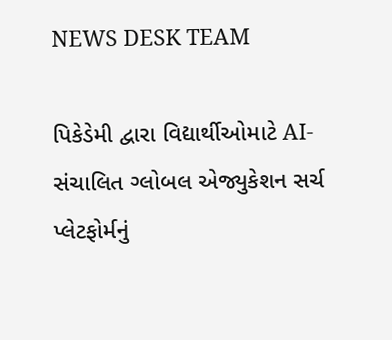NEWS DESK TEAM

પિકેડેમી દ્વારા વિદ્યાર્થીઓમાટે AI-સંચાલિત ગ્લોબલ એજ્યુકેશન સર્ચ પ્લેટફોર્મનું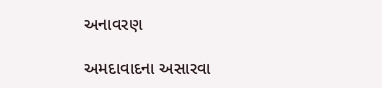અનાવરણ

અમદાવાદના અસારવા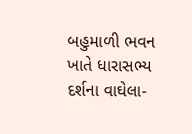બહુમાળી ભવન ખાતે ધારાસભ્ય દર્શના વાઘેલા-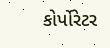કોર્પોરેટર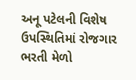અનૂ પટેલની વિશેષ ઉપસ્થિતિમાં રોજગાર ભરતી મેળો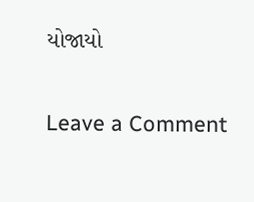યોજાયો

Leave a Comment